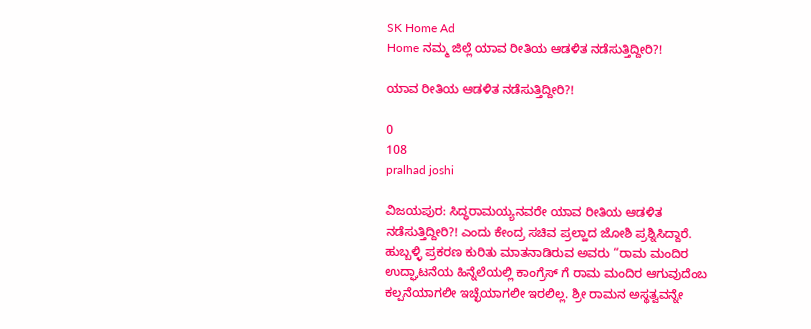SK Home Ad
Home ನಮ್ಮ ಜಿಲ್ಲೆ ಯಾವ ರೀತಿಯ ಆಡಳಿತ ನಡೆಸುತ್ತಿದ್ದೀರಿ?!

ಯಾವ ರೀತಿಯ ಆಡಳಿತ ನಡೆಸುತ್ತಿದ್ದೀರಿ?!

0
108
pralhad joshi

ವಿಜಯಪುರ: ಸಿದ್ಧರಾಮಯ್ಯನವರೇ ಯಾವ ರೀತಿಯ ಆಡಳಿತ ನಡೆಸುತ್ತಿದ್ದೀರಿ?! ಎಂದು ಕೇಂದ್ರ ಸಚಿವ ಪ್ರಲ್ಹಾದ ಜೋಶಿ ಪ್ರಶ್ನಿಸಿದ್ದಾರೆ.
ಹುಬ್ಬಳ್ಳಿ ಪ್ರಕರಣ ಕುರಿತು ಮಾತನಾಡಿರುವ ಅವರು “ರಾಮ ಮಂದಿರ ಉದ್ಘಾಟನೆಯ ಹಿನ್ನೆಲೆಯಲ್ಲಿ ಕಾಂಗ್ರೆಸ್ ಗೆ ರಾಮ ಮಂದಿರ ಆಗುವುದೆಂಬ ಕಲ್ಪನೆಯಾಗಲೀ ಇಚ್ಛೆಯಾಗಲೀ ಇರಲಿಲ್ಲ. ಶ್ರೀ ರಾಮನ ಅಸ್ಥತ್ವವನ್ನೇ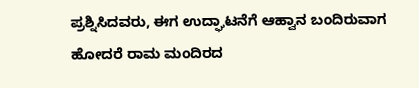ಪ್ರಶ್ನಿಸಿದವರು, ಈಗ ಉದ್ಘಾಟನೆಗೆ ಆಹ್ವಾನ ಬಂದಿರುವಾಗ ಹೋದರೆ ರಾಮ ಮಂದಿರದ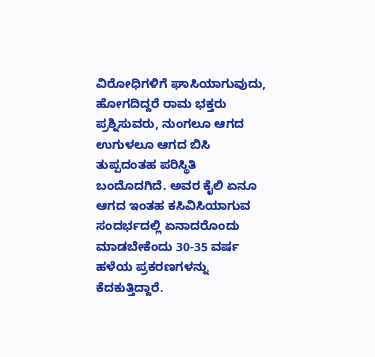ವಿರೋಧಿಗಳಿಗೆ ಘಾಸಿಯಾಗುವುದು, ಹೋಗದಿದ್ದರೆ ರಾಮ ಭಕ್ತರು ಪ್ರಶ್ನಿಸುವರು, ನುಂಗಲೂ ಆಗದ ಉಗುಳಲೂ ಆಗದ ಬಿಸಿ ತುಪ್ಪದಂತಹ ಪರಿಸ್ಥಿತಿ ಬಂದೊದಗಿದೆ. ಅವರ ಕೈಲಿ ಏನೂ ಆಗದ ಇಂತಹ ಕಸಿವಿಸಿಯಾಗುವ ಸಂದರ್ಭದಲ್ಲಿ ಏನಾದರೊಂದು ಮಾಡಬೇಕೆಂದು 30-35 ವರ್ಷ ಹಳೆಯ ಪ್ರಕರಣಗಳನ್ನು ಕೆದಕುತ್ತಿದ್ದಾರೆ.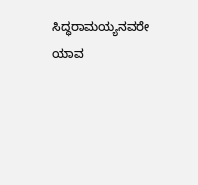ಸಿದ್ಧರಾಮಯ್ಯನವರೇ ಯಾವ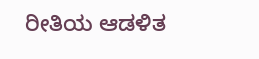ರೀತಿಯ ಆಡಳಿತ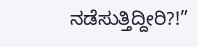ನಡೆಸುತ್ತಿದ್ದೀರಿ?!”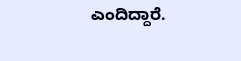ಎಂದಿದ್ದಾರೆ.